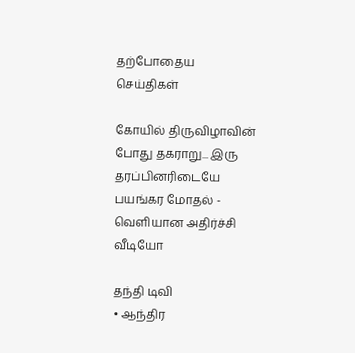தற்போதைய செய்திகள்

கோயில் திருவிழாவின் போது தகராறு... இரு தரப்பினரிடையே பயங்கர மோதல் - வெளியான அதிர்ச்சி வீடியோ

தந்தி டிவி
• ஆந்திர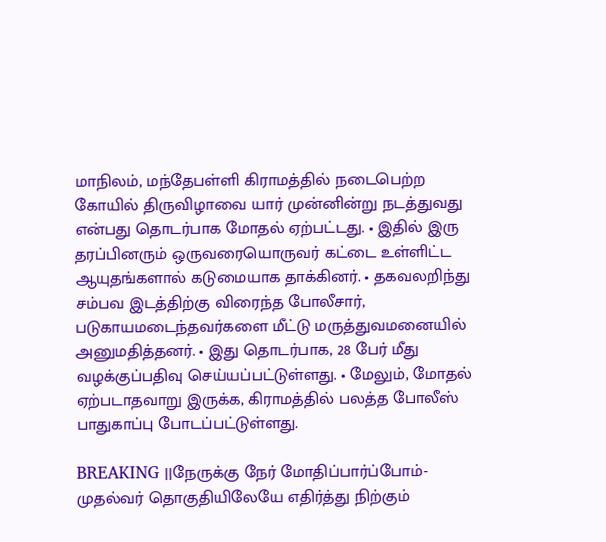மாநிலம், மந்தேபள்ளி கிராமத்தில் நடைபெற்ற கோயில் திருவிழாவை யார் முன்னின்று நடத்துவது என்பது தொடர்பாக மோதல் ஏற்பட்டது. • இதில் இரு தரப்பினரும் ஒருவரையொருவர் கட்டை உள்ளிட்ட ஆயுதங்களால் கடுமையாக தாக்கினர். • தகவலறிந்து சம்பவ இடத்திற்கு விரைந்த போலீசார், படுகாயமடைந்தவர்களை மீட்டு மருத்துவமனையில் அனுமதித்தனர். • இது தொடர்பாக, 28 பேர் மீது வழக்குப்பதிவு செய்யப்பட்டுள்ளது. • மேலும், மோதல் ஏற்படாதவாறு இருக்க, கிராமத்தில் பலத்த போலீஸ் பாதுகாப்பு போடப்பட்டுள்ளது.

BREAKING ||நேருக்கு நேர் மோதிப்பார்ப்போம்-முதல்வர் தொகுதியிலேயே எதிர்த்து நிற்கும்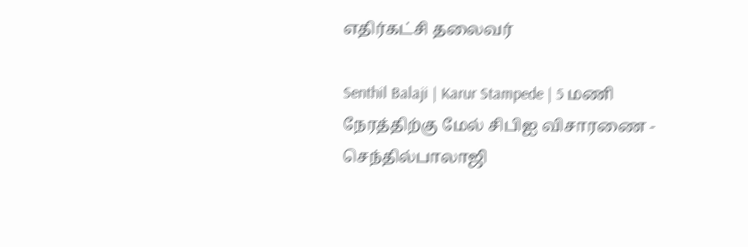எதிர்கட்சி தலைவர்

Senthil Balaji | Karur Stampede | 5 மணி நேரத்திற்கு மேல் சிபிஐ விசாரணை - செந்தில்பாலாஜி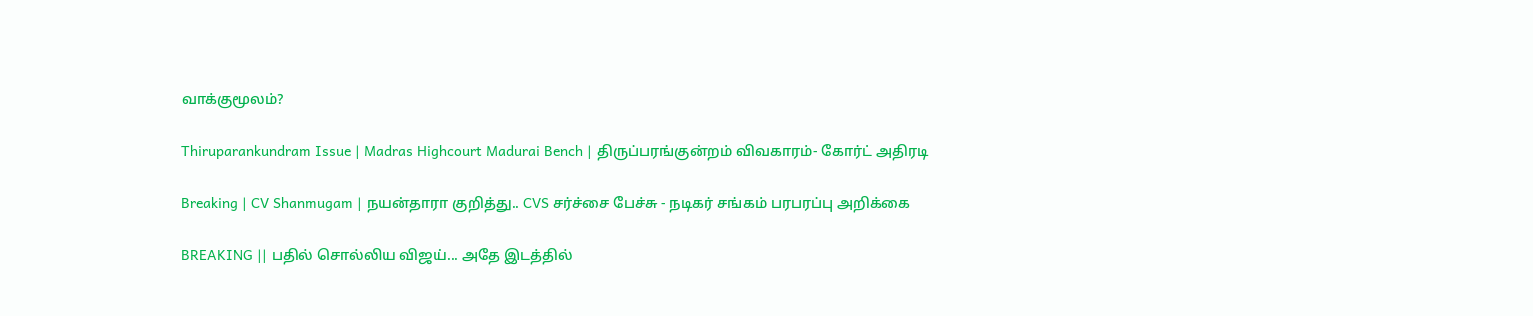வாக்குமூலம்?

Thiruparankundram Issue | Madras Highcourt Madurai Bench | திருப்பரங்குன்றம் விவகாரம்- கோர்ட் அதிரடி

Breaking | CV Shanmugam | நயன்தாரா குறித்து.. CVS சர்ச்சை பேச்சு - நடிகர் சங்கம் பரபரப்பு அறிக்கை

BREAKING || பதில் சொல்லிய விஜய்... அதே இடத்தில்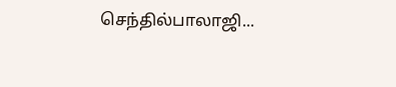செந்தில்பாலாஜி...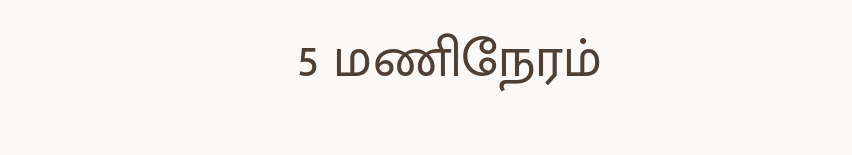5 மணிநேரம்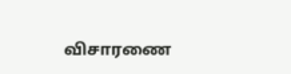விசாரணை